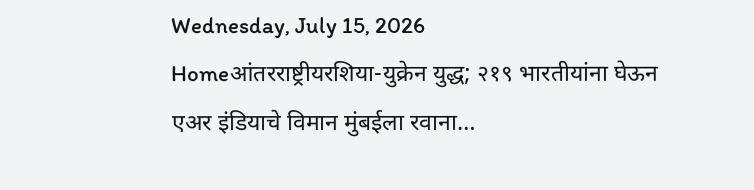Wednesday, July 15, 2026
Homeआंतरराष्ट्रीयरशिया-युक्रेन युद्ध; २१९ भारतीयांना घेऊन एअर इंडियाचे विमान मुंबईला रवाना…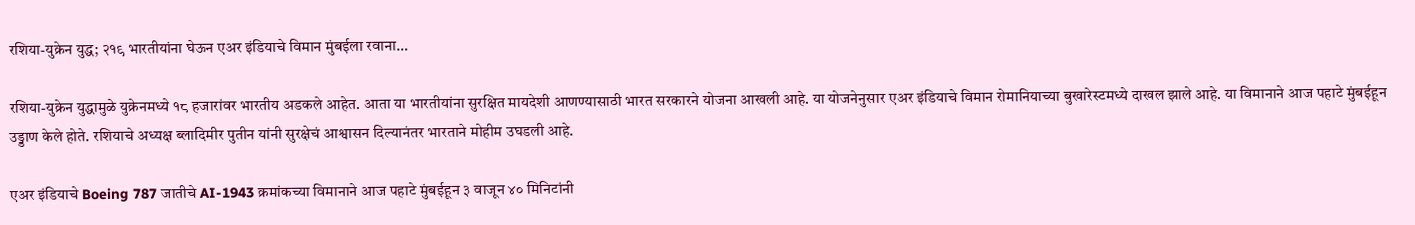रशिया-युक्रेन युद्ध; २१९ भारतीयांना घेऊन एअर इंडियाचे विमान मुंबईला रवाना…

रशिया-युक्रेन युद्धामुळे युक्रेनमध्ये १८ हजारांवर भारतीय अडकले आहेत. आता या भारतीयांना सुरक्षित मायदेशी आणण्यासाठी भारत सरकारने योजना आखली आहे. या योजनेनुसार एअर इंडियाचे विमान रोमानियाच्या बुखारेस्टमध्ये दाखल झाले आहे. या विमानाने आज पहाटे मुंबईहून उड्डाण केले होते. रशियाचे अध्यक्ष ब्लादिमीर पुतीन यांनी सुरक्षेचं आश्वासन दिल्यानंतर भारताने मोहीम उघडली आहे.

एअर इंडियाचे Boeing 787 जातीचे AI-1943 क्रमांकच्या विमानाने आज पहाटे मुंबईहून ३ वाजून ४० मिनिटांनी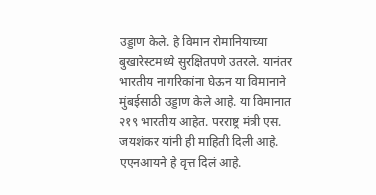उड्डाण केले. हे विमान रोमानियाच्या बुखारेस्टमध्ये सुरक्षितपणे उतरले. यानंतर भारतीय नागरिकांना घेऊन या विमानाने मुंबईसाठी उड्डाण केले आहे. या विमानात २१९ भारतीय आहेत. परराष्ट्र मंत्री एस. जयशंकर यांनी ही माहिती दिली आहे. एएनआयने हे वृत्त दिलं आहे.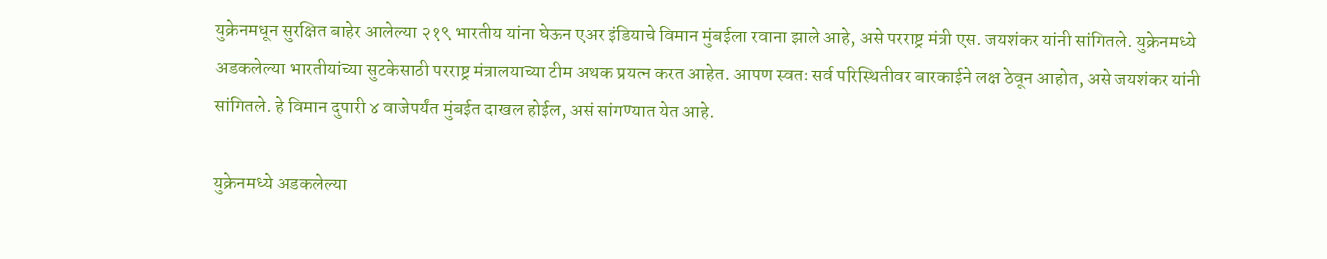युक्रेनमधून सुरक्षित बाहेर आलेल्या २१९ भारतीय यांना घेऊन एअर इंडियाचे विमान मुंबईला रवाना झाले आहे, असे परराष्ट्र मंत्री एस. जयशंकर यांनी सांगितले. युक्रेनमध्ये अडकलेल्या भारतीयांच्या सुटकेसाठी परराष्ट्र मंत्रालयाच्या टीम अथक प्रयत्न करत आहेत. आपण स्वतः सर्व परिस्थितीवर बारकाईने लक्ष ठेवून आहोत, असे जयशंकर यांनी सांगितले. हे विमान दुपारी ४ वाजेपर्यंत मुंबईत दाखल होईल, असं सांगण्यात येत आहे.

युक्रेनमध्ये अडकलेल्या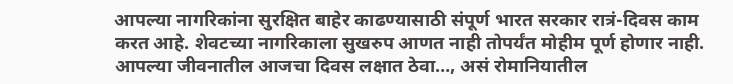आपल्या नागरिकांना सुरक्षित बाहेर काढण्यासाठी संपूर्ण भारत सरकार रात्रं-दिवस काम करत आहे. शेवटच्या नागरिकाला सुखरुप आणत नाही तोपर्यंत मोहीम पूर्ण होणार नाही. आपल्या जीवनातील आजचा दिवस लक्षात ठेवा…, असं रोमानियातील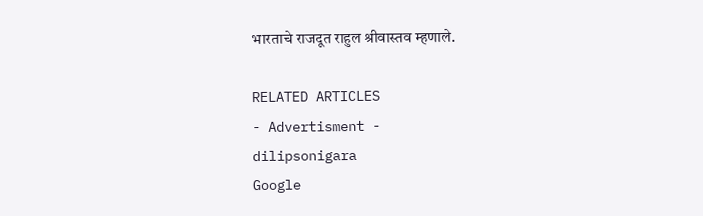भारताचे राजदूत राहुल श्रीवास्तव म्हणाले.

RELATED ARTICLES
- Advertisment -
dilipsonigara
Google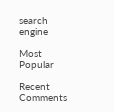search engine

Most Popular

Recent Comments